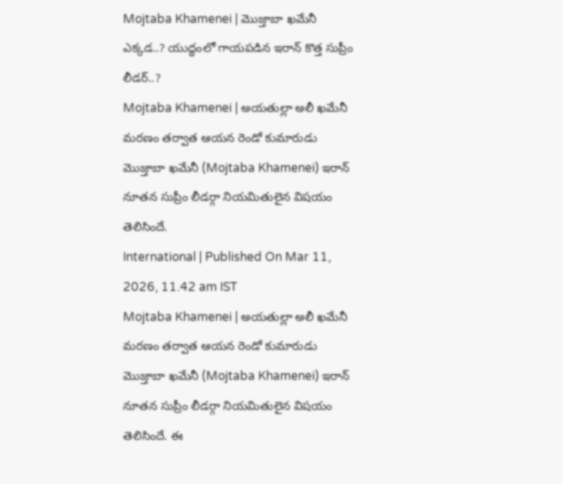Mojtaba Khamenei | మొజ్తాబా ఖమేనీ ఎక్కడ..? యుద్ధంలో గాయపడిన ఇరాన్ కొత్త సుప్రీం లీడర్..?
Mojtaba Khamenei | అయతుల్లా అలీ ఖమేనీ మరణం తర్వాత ఆయన రెండో కుమారుడు మొజ్తాబా ఖమేనీ (Mojtaba Khamenei) ఇరాన్ నూతన సుప్రీం లీడర్గా నియమితులైన విషయం తెలిసిందే.
International | Published On Mar 11, 2026, 11.42 am IST
Mojtaba Khamenei | అయతుల్లా అలీ ఖమేనీ మరణం తర్వాత ఆయన రెండో కుమారుడు మొజ్తాబా ఖమేనీ (Mojtaba Khamenei) ఇరాన్ నూతన సుప్రీం లీడర్గా నియమితులైన విషయం తెలిసిందే. ఈ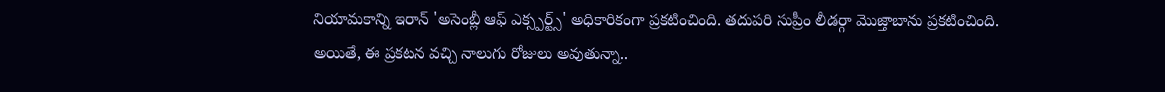నియామకాన్ని ఇరాన్ 'అసెంబ్లీ ఆఫ్ ఎక్స్పర్ట్స్' అధికారికంగా ప్రకటించింది. తదుపరి సుప్రీం లీడర్గా మొజ్తాబాను ప్రకటించింది. అయితే, ఈ ప్రకటన వచ్చి నాలుగు రోజులు అవుతున్నా..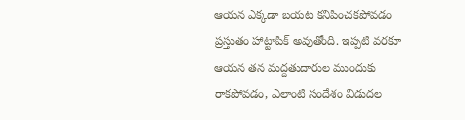ఆయన ఎక్కడా బయట కనిపించకపోవడం ప్రస్తుతం హాట్టాపిక్ అవుతోంది. ఇప్పటి వరకూ ఆయన తన మద్దతుదారుల ముందుకు రాకపోవడం, ఎలాంటి సందేశం విడుదల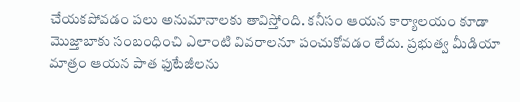చేయకపోవడం పలు అనుమానాలకు తావిస్తోంది. కనీసం ఆయన కార్యాలయం కూడా మొజ్తాబాకు సంబంధించి ఎలాంటి వివరాలనూ పంచుకోవడం లేదు. ప్రభుత్వ మీడియా మాత్రం ఆయన పాత ఫుటేజీలను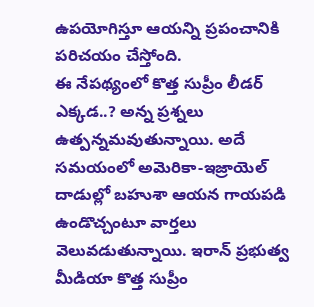ఉపయోగిస్తూ ఆయన్ని ప్రపంచానికి పరిచయం చేస్తోంది.
ఈ నేపథ్యంలో కొత్త సుప్రీం లీడర్ ఎక్కడ..? అన్న ప్రశ్నలు ఉత్పన్నమవుతున్నాయి. అదే సమయంలో అమెరికా-ఇజ్రాయెల్ దాడుల్లో బహుశా ఆయన గాయపడి ఉండొచ్చంటూ వార్తలు వెలువడుతున్నాయి. ఇరాన్ ప్రభుత్వ మీడియా కొత్త సుప్రీం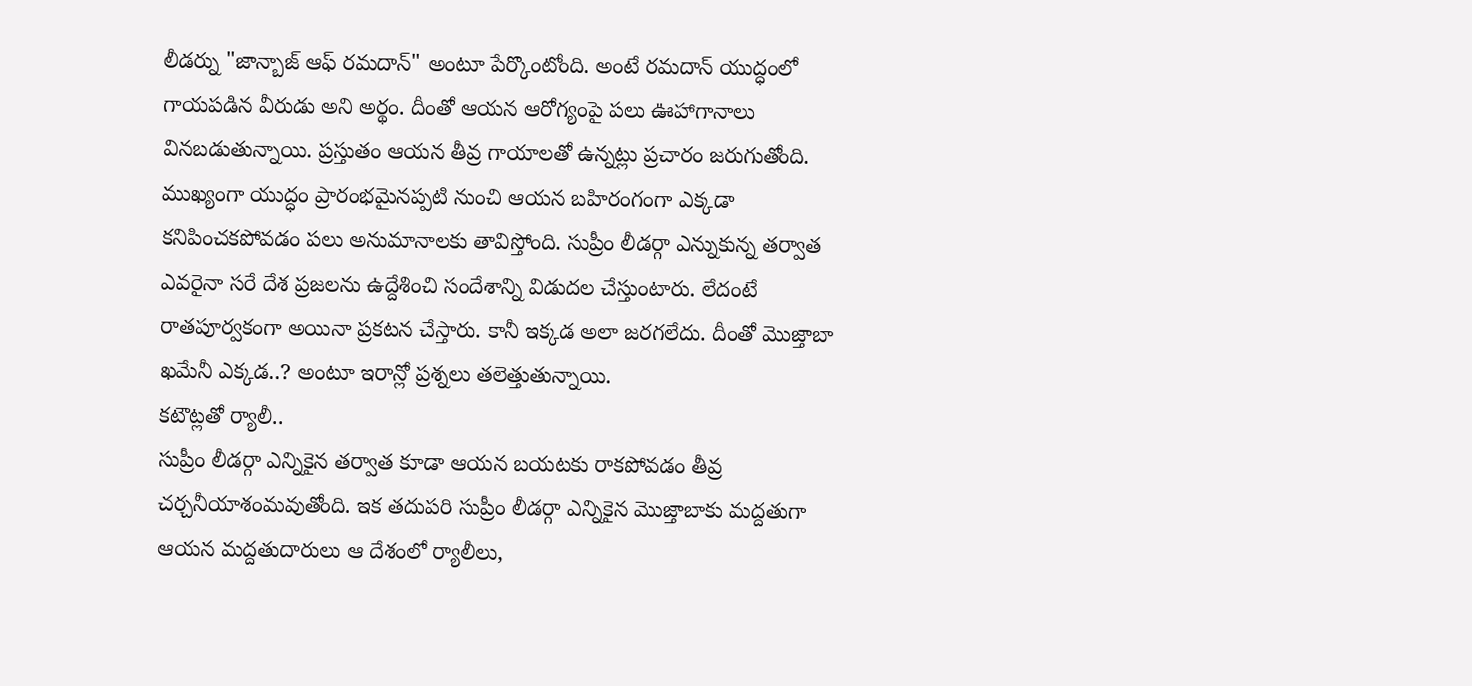లీడర్ను "జాన్బాజ్ ఆఫ్ రమదాన్" అంటూ పేర్కొంటోంది. అంటే రమదాన్ యుద్ధంలో గాయపడిన వీరుడు అని అర్థం. దీంతో ఆయన ఆరోగ్యంపై పలు ఊహాగానాలు వినబడుతున్నాయి. ప్రస్తుతం ఆయన తీవ్ర గాయాలతో ఉన్నట్లు ప్రచారం జరుగుతోంది. ముఖ్యంగా యుద్ధం ప్రారంభమైనప్పటి నుంచి ఆయన బహిరంగంగా ఎక్కడా కనిపించకపోవడం పలు అనుమానాలకు తావిస్తోంది. సుప్రీం లీడర్గా ఎన్నుకున్న తర్వాత ఎవరైనా సరే దేశ ప్రజలను ఉద్దేశించి సందేశాన్ని విడుదల చేస్తుంటారు. లేదంటే రాతపూర్వకంగా అయినా ప్రకటన చేస్తారు. కానీ ఇక్కడ అలా జరగలేదు. దీంతో మొజ్తాబా ఖమేనీ ఎక్కడ..? అంటూ ఇరాన్లో ప్రశ్నలు తలెత్తుతున్నాయి.
కటౌట్లతో ర్యాలీ..
సుప్రీం లీడర్గా ఎన్నికైన తర్వాత కూడా ఆయన బయటకు రాకపోవడం తీవ్ర చర్చనీయాశంమవుతోంది. ఇక తదుపరి సుప్రీం లీడర్గా ఎన్నికైన మొజ్తాబాకు మద్దతుగా ఆయన మద్దతుదారులు ఆ దేశంలో ర్యాలీలు,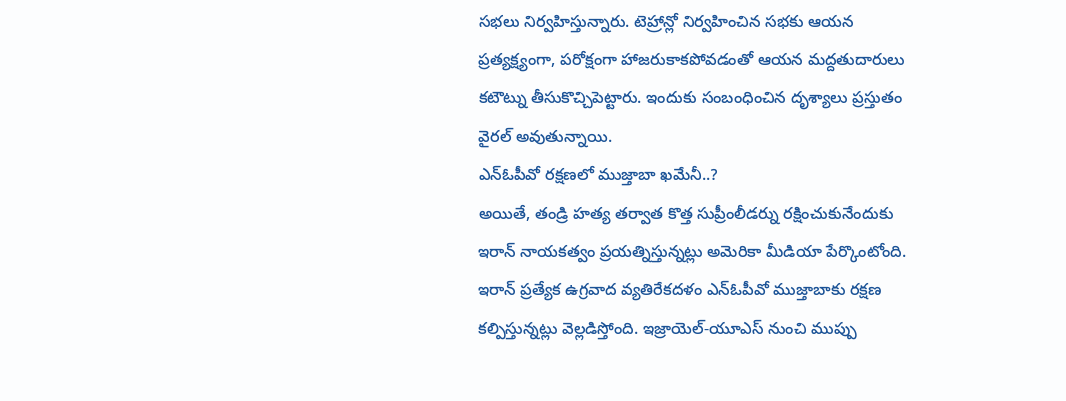సభలు నిర్వహిస్తున్నారు. టెహ్రాన్లో నిర్వహించిన సభకు ఆయన ప్రత్యక్ష్యంగా, పరోక్షంగా హాజరుకాకపోవడంతో ఆయన మద్దతుదారులు కటౌట్ను తీసుకొచ్చిపెట్టారు. ఇందుకు సంబంధించిన దృశ్యాలు ప్రస్తుతం వైరల్ అవుతున్నాయి.
ఎన్ఓపీవో రక్షణలో ముజ్తాబా ఖమేనీ..?
అయితే, తండ్రి హత్య తర్వాత కొత్త సుప్రీంలీడర్ను రక్షించుకునేందుకు ఇరాన్ నాయకత్వం ప్రయత్నిస్తున్నట్లు అమెరికా మీడియా పేర్కొంటోంది. ఇరాన్ ప్రత్యేక ఉగ్రవాద వ్యతిరేకదళం ఎన్ఓపీవో ముజ్తాబాకు రక్షణ కల్పిస్తున్నట్లు వెల్లడిస్తోంది. ఇజ్రాయెల్-యూఎస్ నుంచి ముప్పు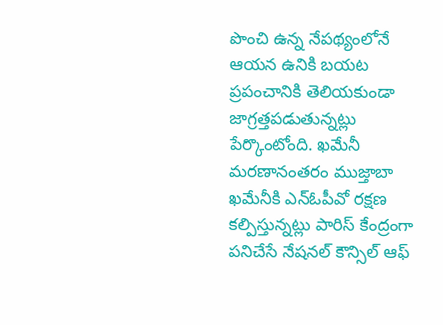పొంచి ఉన్న నేపథ్యంలోనే ఆయన ఉనికి బయట ప్రపంచానికి తెలియకుండా జాగ్రత్తపడుతున్నట్లు పేర్కొంటోంది. ఖమేనీ మరణానంతరం ముజ్తాబా ఖమేనీకి ఎన్ఓపీవో రక్షణ కల్పిస్తున్నట్లు పారిస్ కేంద్రంగా పనిచేసే నేషనల్ కౌన్సిల్ ఆఫ్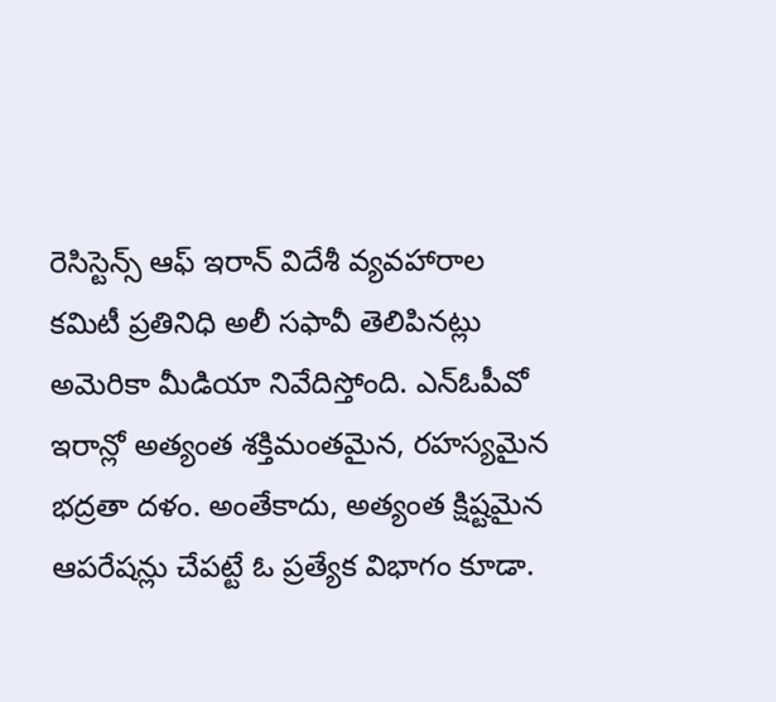రెసిస్టెన్స్ ఆఫ్ ఇరాన్ విదేశీ వ్యవహారాల కమిటీ ప్రతినిధి అలీ సఫావీ తెలిపినట్లు అమెరికా మీడియా నివేదిస్తోంది. ఎన్ఓపీవో ఇరాన్లో అత్యంత శక్తిమంతమైన, రహస్యమైన భద్రతా దళం. అంతేకాదు, అత్యంత క్షిష్టమైన ఆపరేషన్లు చేపట్టే ఓ ప్రత్యేక విభాగం కూడా.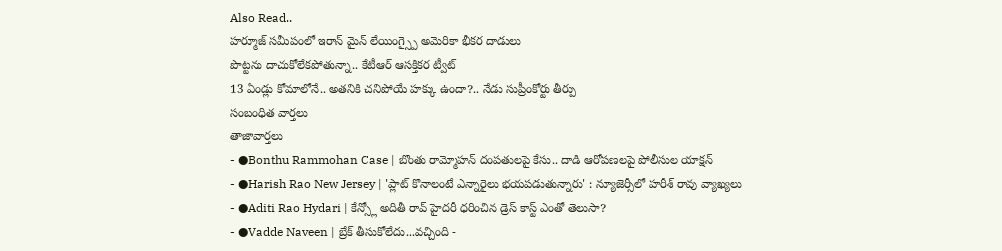Also Read..
హర్మూజ్ సమీపంలో ఇరాన్ మైన్ లేయింగ్స్పై అమెరికా భీకర దాడులు
పొట్టను దాచుకోలేకపోతున్నా.. కేటీఆర్ ఆసక్తికర ట్వీట్
13 ఏండ్లు కోమాలోనే.. అతనికి చనిపోయే హక్కు ఉందా?.. నేడు సుప్రీంకోర్టు తీర్పు
సంబంధిత వార్తలు
తాజావార్తలు
- ●Bonthu Rammohan Case | బొంతు రామ్మోహన్ దంపతులపై కేసు.. దాడి ఆరోపణలపై పోలీసుల యాక్షన్
- ●Harish Rao New Jersey | 'ప్లాట్ కొనాలంటే ఎన్నారైలు భయపడుతున్నారు' : న్యూజెర్సీలో హరీశ్ రావు వ్యాఖ్యలు
- ●Aditi Rao Hydari | కేన్స్లో అదితీ రావ్ హైదరీ ధరించిన డ్రెస్ కాస్ట్ ఎంతో తెలుసా?
- ●Vadde Naveen | బ్రేక్ తీసుకోలేదు...వచ్చింది -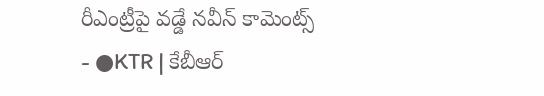రీఎంట్రీపై వడ్డే నవీన్ కామెంట్స్
- ●KTR | కేబీఆర్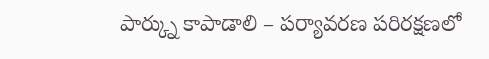పార్క్ను కాపాడాలి – పర్యావరణ పరిరక్షణలో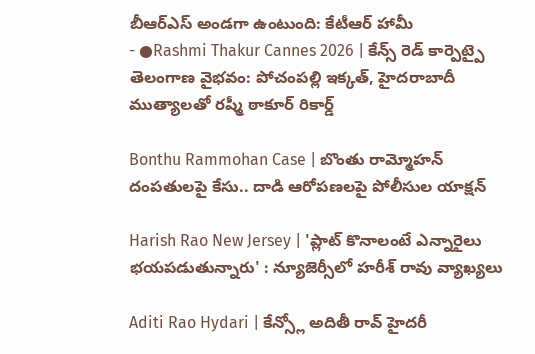బీఆర్ఎస్ అండగా ఉంటుంది: కేటీఆర్ హామీ
- ●Rashmi Thakur Cannes 2026 | కేన్స్ రెడ్ కార్పెట్పై తెలంగాణ వైభవం: పోచంపల్లి ఇక్కత్, హైదరాబాదీ ముత్యాలతో రష్మీ ఠాకూర్ రికార్డ్

Bonthu Rammohan Case | బొంతు రామ్మోహన్ దంపతులపై కేసు.. దాడి ఆరోపణలపై పోలీసుల యాక్షన్

Harish Rao New Jersey | 'ప్లాట్ కొనాలంటే ఎన్నారైలు భయపడుతున్నారు' : న్యూజెర్సీలో హరీశ్ రావు వ్యాఖ్యలు

Aditi Rao Hydari | కేన్స్లో అదితీ రావ్ హైదరీ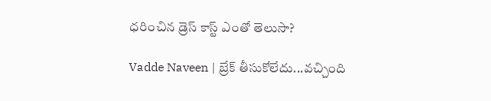ధరించిన డ్రెస్ కాస్ట్ ఎంతో తెలుసా?

Vadde Naveen | బ్రేక్ తీసుకోలేదు...వచ్చింది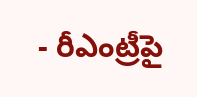- రీఎంట్రీపై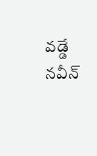వడ్డే నవీన్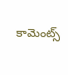కామెంట్స్